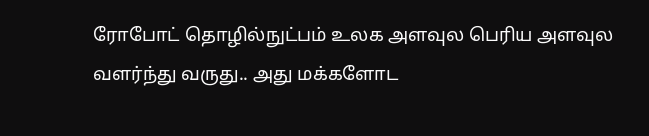ரோபோட் தொழில்நுட்பம் உலக அளவுல பெரிய அளவுல வளர்ந்து வருது.. அது மக்களோட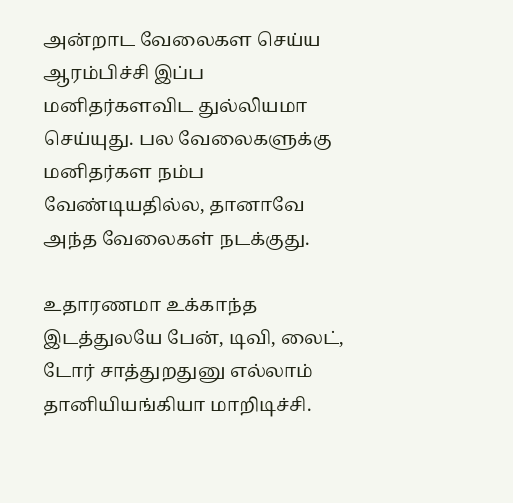அன்றாட வேலைகள செய்ய ஆரம்பிச்சி இப்ப மனிதர்களவிட துல்லியமா செய்யுது. பல வேலைகளுக்கு மனிதர்கள நம்ப வேண்டியதில்ல, தானாவே அந்த வேலைகள் நடக்குது.

உதாரணமா உக்காந்த இடத்துலயே பேன், டிவி, லைட், டோர் சாத்துறதுனு எல்லாம் தானியியங்கியா மாறிடிச்சி.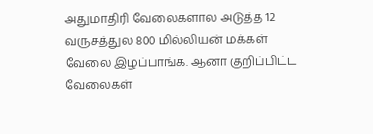அதுமாதிரி வேலைகளால அடுத்த 12 வருசத்துல 800 மில்லியன் மக்கள் வேலை இழப்பாங்க. ஆனா குறிப்பிட்ட வேலைகள்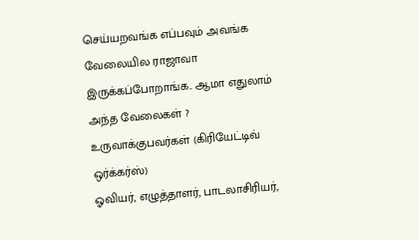செய்யறவங்க எப்பவும் அவங்க வேலையில ராஜாவா இருக்கப்போறாங்க.. ஆமா எதுலாம் அந்த வேலைகள் ?
உருவாக்குபவர்கள் (கிரியேட்டிவ் ஒர்க்கர்ஸ்)
ஓவியர், எழுத்தாளர், பாடலாசிரியர்,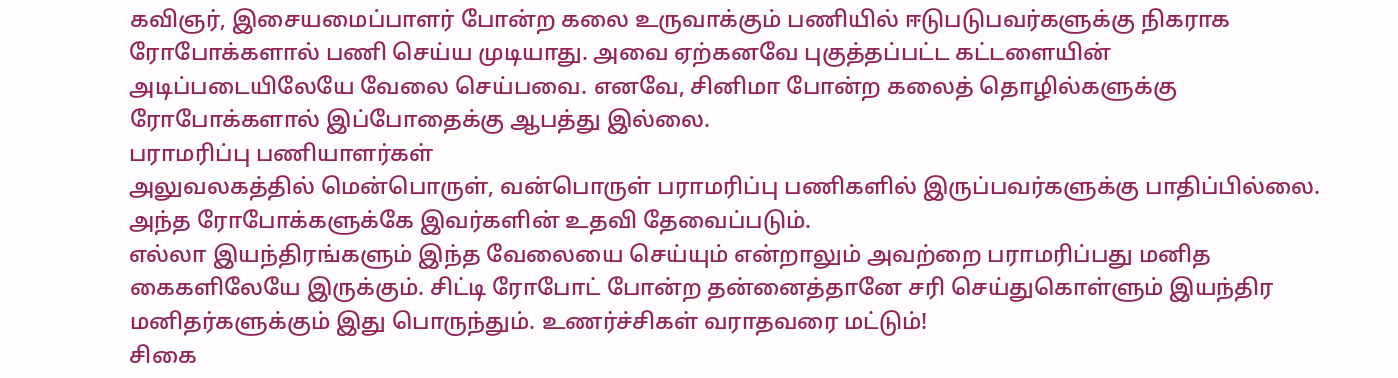கவிஞர், இசையமைப்பாளர் போன்ற கலை உருவாக்கும் பணியில் ஈடுபடுபவர்களுக்கு நிகராக ரோபோக்களால் பணி செய்ய முடியாது. அவை ஏற்கனவே புகுத்தப்பட்ட கட்டளையின் அடிப்படையிலேயே வேலை செய்பவை. எனவே, சினிமா போன்ற கலைத் தொழில்களுக்கு ரோபோக்களால் இப்போதைக்கு ஆபத்து இல்லை.
பராமரிப்பு பணியாளர்கள்
அலுவலகத்தில் மென்பொருள், வன்பொருள் பராமரிப்பு பணிகளில் இருப்பவர்களுக்கு பாதிப்பில்லை. அந்த ரோபோக்களுக்கே இவர்களின் உதவி தேவைப்படும்.
எல்லா இயந்திரங்களும் இந்த வேலையை செய்யும் என்றாலும் அவற்றை பராமரிப்பது மனித கைகளிலேயே இருக்கும். சிட்டி ரோபோட் போன்ற தன்னைத்தானே சரி செய்துகொள்ளும் இயந்திர மனிதர்களுக்கும் இது பொருந்தும். உணர்ச்சிகள் வராதவரை மட்டும்!
சிகை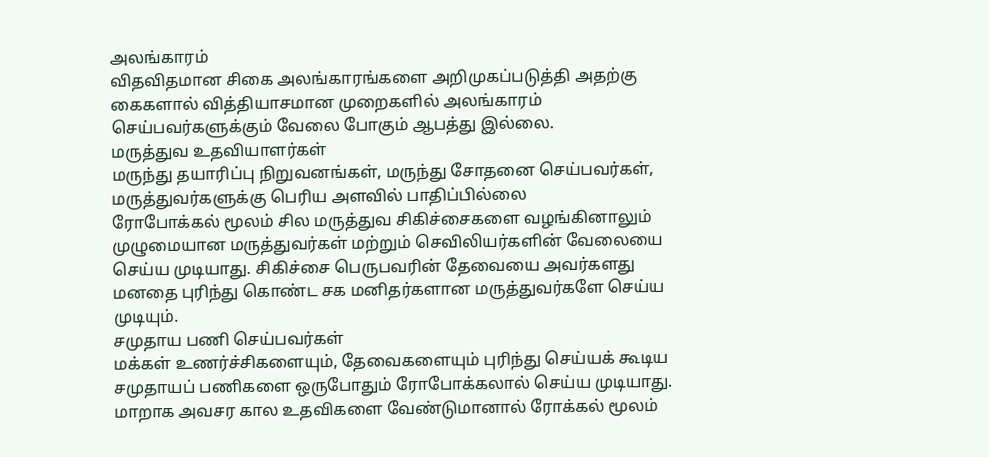அலங்காரம்
விதவிதமான சிகை அலங்காரங்களை அறிமுகப்படுத்தி அதற்கு கைகளால் வித்தியாசமான முறைகளில் அலங்காரம் செய்பவர்களுக்கும் வேலை போகும் ஆபத்து இல்லை.
மருத்துவ உதவியாளர்கள்
மருந்து தயாரிப்பு நிறுவனங்கள், மருந்து சோதனை செய்பவர்கள், மருத்துவர்களுக்கு பெரிய அளவில் பாதிப்பில்லை
ரோபோக்கல் மூலம் சில மருத்துவ சிகிச்சைகளை வழங்கினாலும் முழுமையான மருத்துவர்கள் மற்றும் செவிலியர்களின் வேலையை செய்ய முடியாது. சிகிச்சை பெருபவரின் தேவையை அவர்களது மனதை புரிந்து கொண்ட சக மனிதர்களான மருத்துவர்களே செய்ய முடியும்.
சமுதாய பணி செய்பவர்கள்
மக்கள் உணர்ச்சிகளையும், தேவைகளையும் புரிந்து செய்யக் கூடிய சமுதாயப் பணிகளை ஒருபோதும் ரோபோக்கலால் செய்ய முடியாது. மாறாக அவசர கால உதவிகளை வேண்டுமானால் ரோக்கல் மூலம்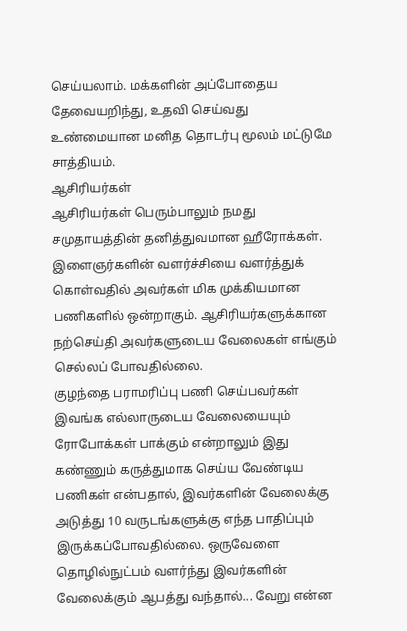செய்யலாம். மக்களின் அப்போதைய தேவையறிந்து, உதவி செய்வது உண்மையான மனித தொடர்பு மூலம் மட்டுமே சாத்தியம்.
ஆசிரியர்கள்
ஆசிரியர்கள் பெரும்பாலும் நமது சமுதாயத்தின் தனித்துவமான ஹீரோக்கள். இளைஞர்களின் வளர்ச்சியை வளர்த்துக் கொள்வதில் அவர்கள் மிக முக்கியமான பணிகளில் ஒன்றாகும். ஆசிரியர்களுக்கான நற்செய்தி அவர்களுடைய வேலைகள் எங்கும் செல்லப் போவதில்லை.
குழந்தை பராமரிப்பு பணி செய்பவர்கள்
இவங்க எல்லாருடைய வேலையையும் ரோபோக்கள் பாக்கும் என்றாலும் இது கண்ணும் கருத்துமாக செய்ய வேண்டிய பணிகள் என்பதால், இவர்களின் வேலைக்கு அடுத்து 10 வருடங்களுக்கு எந்த பாதிப்பும் இருக்கப்போவதில்லை. ஒருவேளை தொழில்நுட்பம் வளர்ந்து இவர்களின் வேலைக்கும் ஆபத்து வந்தால்... வேறு என்ன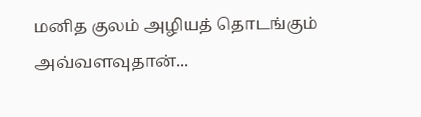மனித குலம் அழியத் தொடங்கும் அவ்வளவுதான்...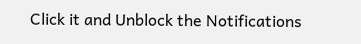Click it and Unblock the Notifications